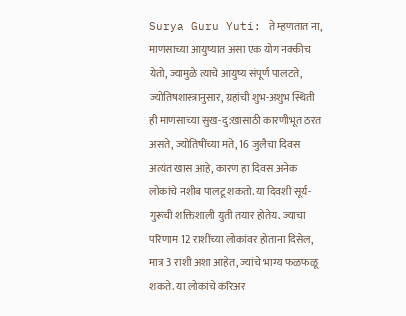Surya Guru Yuti: ते म्हणतात ना, माणसाच्या आयुष्यात असा एक योग नक्कीच येतो, ज्यामुळे त्याचे आयुष्य संपूर्ण पालटते, ज्योतिषशास्त्रानुसार, ग्रहांची शुभ-अशुभ स्थिती ही माणसाच्या सुख-दु:खासाठी कारणीभूत ठरत असते, ज्योतिषींच्या मते, 16 जुलैचा दिवस अत्यंत खास आहे, कारण हा दिवस अनेक लोकांचे नशीब पालटू शकतो. या दिवशी सूर्य-गुरूची शक्तिशाली युती तयार होतेय. ज्याचा परिणाम 12 राशींच्या लोकांवर होताना दिसेल, मात्र 3 राशी अशा आहेत, ज्यांचे भाग्य फळफळू शकते. या लोकांचे करिअर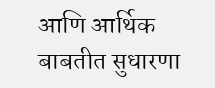आणि आर्थिक बाबतीत सुधारणा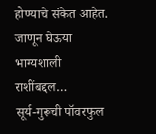होण्याचे संकेत आहेत. जाणून घेऊया भाग्यशाली राशींबद्दल…
सूर्य-गुरूची पॉवरफुल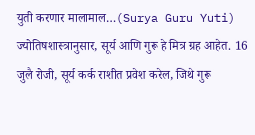युती करणार मालामाल…(Surya Guru Yuti)
ज्योतिषशास्त्रानुसार, सूर्य आणि गुरू हे मित्र ग्रह आहेत. 16 जुलै रोजी, सूर्य कर्क राशीत प्रवेश करेल, जिथे गुरू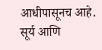आधीपासूनच आहे. सूर्य आणि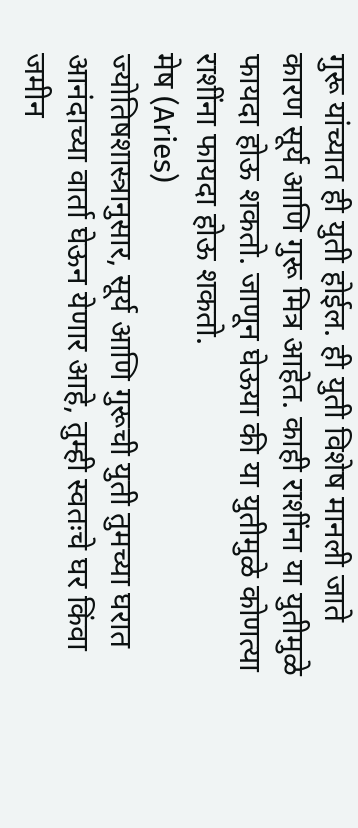गुरू यांच्यात ही युती होईल. ही युती विशेष मानली जाते कारण सूर्य आणि गुरू मित्र आहेत. काही राशींना या युतीमुळे फायदा होऊ शकतो. जाणून घेऊया की या युतीमुळे कोणत्या राशींना फायदा होऊ शकतो.
मेष (Aries)
ज्योतिषशास्त्रानुसार, सूर्य आणि गुरूची युती तुमच्या घरात आनंदाच्या वार्ता घेऊन येणार आहे, तुम्ही स्वतःचे घर किंवा जमीन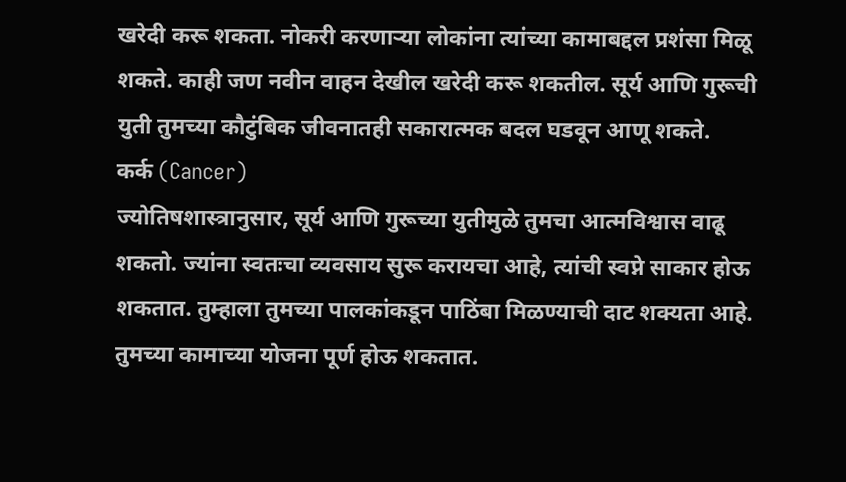खरेदी करू शकता. नोकरी करणाऱ्या लोकांना त्यांच्या कामाबद्दल प्रशंसा मिळू शकते. काही जण नवीन वाहन देखील खरेदी करू शकतील. सूर्य आणि गुरूची युती तुमच्या कौटुंबिक जीवनातही सकारात्मक बदल घडवून आणू शकते.
कर्क (Cancer)
ज्योतिषशास्त्रानुसार, सूर्य आणि गुरूच्या युतीमुळे तुमचा आत्मविश्वास वाढू शकतो. ज्यांना स्वतःचा व्यवसाय सुरू करायचा आहे, त्यांची स्वप्ने साकार होऊ शकतात. तुम्हाला तुमच्या पालकांकडून पाठिंबा मिळण्याची दाट शक्यता आहे. तुमच्या कामाच्या योजना पूर्ण होऊ शकतात.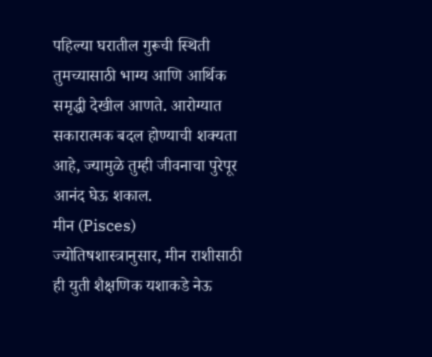पहिल्या घरातील गुरूची स्थिती तुमच्यासाठी भाग्य आणि आर्थिक समृद्धी देखील आणते. आरोग्यात सकारात्मक बदल होण्याची शक्यता आहे, ज्यामुळे तुम्ही जीवनाचा पुरेपूर आनंद घेऊ शकाल.
मीन (Pisces)
ज्योतिषशास्त्रानुसार, मीन राशीसाठी ही युती शैक्षणिक यशाकडे नेऊ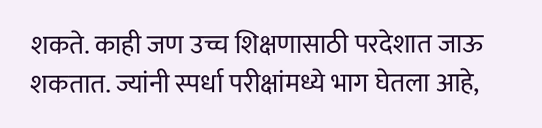शकते. काही जण उच्च शिक्षणासाठी परदेशात जाऊ शकतात. ज्यांनी स्पर्धा परीक्षांमध्ये भाग घेतला आहे,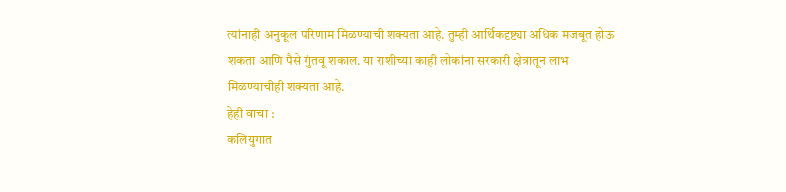त्यांनाही अनुकूल परिणाम मिळण्याची शक्यता आहे. तुम्ही आर्थिकदृष्ट्या अधिक मजबूत होऊ शकता आणि पैसे गुंतवू शकाल. या राशीच्या काही लोकांना सरकारी क्षेत्रातून लाभ मिळण्याचीही शक्यता आहे.
हेही वाचा :
कलियुगात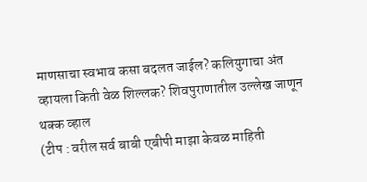माणसाचा स्वभाव कसा बदलत जाईल? कलियुगाचा अंत व्हायला किती वेळ शिल्लक? शिवपुराणातील उल्लेख जाणून थक्क व्हाल
(टीप : वरील सर्व बाबी एबीपी माझा केवळ माहिती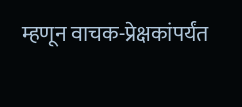म्हणून वाचक-प्रेक्षकांपर्यंत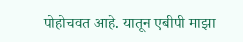पोहोचवत आहे. यातून एबीपी माझा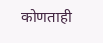कोणताही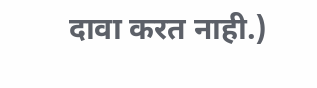दावा करत नाही.)